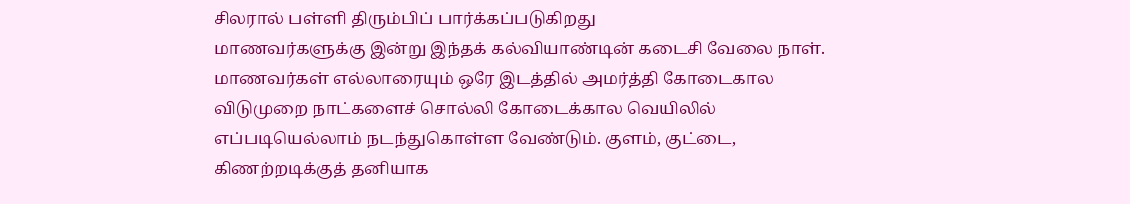சிலரால் பள்ளி திரும்பிப் பார்க்கப்படுகிறது
மாணவர்களுக்கு இன்று இந்தக் கல்வியாண்டின் கடைசி வேலை நாள். மாணவர்கள் எல்லாரையும் ஒரே இடத்தில் அமர்த்தி கோடைகால விடுமுறை நாட்களைச் சொல்லி கோடைக்கால வெயிலில் எப்படியெல்லாம் நடந்துகொள்ள வேண்டும். குளம், குட்டை, கிணற்றடிக்குத் தனியாக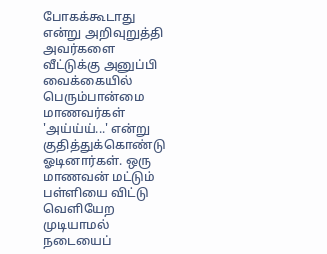போகக்கூடாது என்று அறிவுறுத்தி அவர்களை வீட்டுக்கு அனுப்பி வைக்கையில் பெரும்பான்மை மாணவர்கள் 'அய்ய்ய்...' என்று குதித்துக்கொண்டு ஓடினார்கள். ஒரு மாணவன் மட்டும் பள்ளியை விட்டு வெளியேற முடியாமல் நடையைப்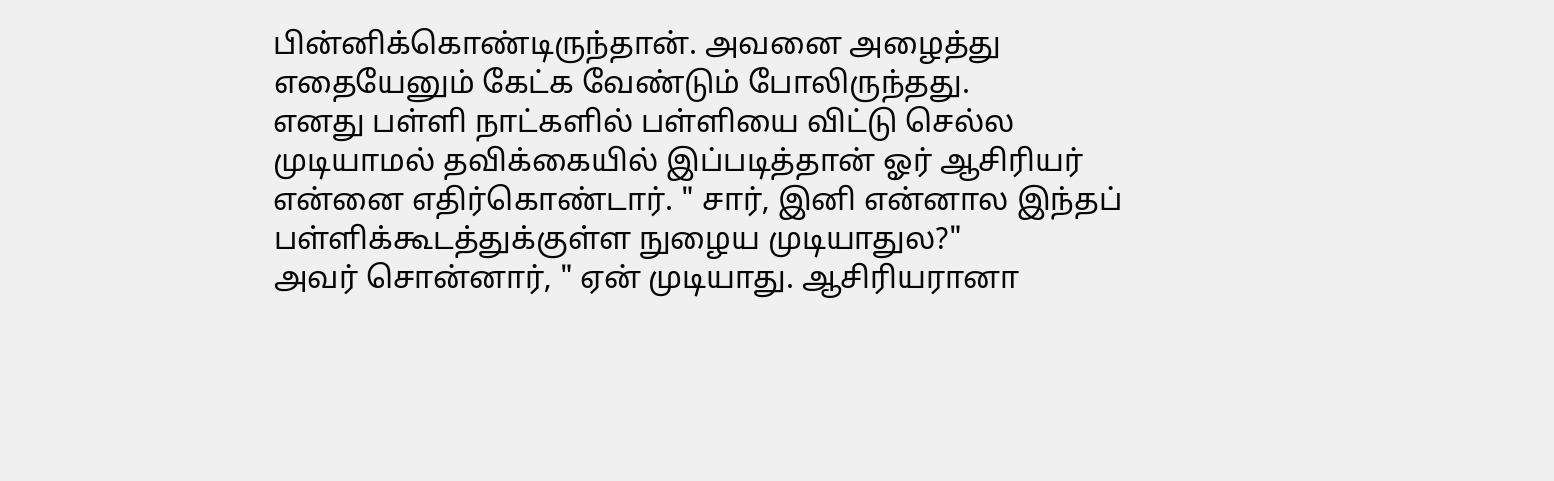பின்னிக்கொண்டிருந்தான். அவனை அழைத்து எதையேனும் கேட்க வேண்டும் போலிருந்தது.
எனது பள்ளி நாட்களில் பள்ளியை விட்டு செல்ல முடியாமல் தவிக்கையில் இப்படித்தான் ஓர் ஆசிரியர் என்னை எதிர்கொண்டார். " சார், இனி என்னால இந்தப் பள்ளிக்கூடத்துக்குள்ள நுழைய முடியாதுல?"
அவர் சொன்னார், " ஏன் முடியாது. ஆசிரியரானா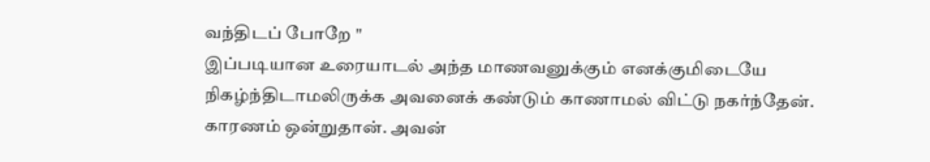வந்திடப் போறே "
இப்படியான உரையாடல் அந்த மாணவனுக்கும் எனக்குமிடையே நிகழ்ந்திடாமலிருக்க அவனைக் கண்டும் காணாமல் விட்டு நகர்ந்தேன். காரணம் ஒன்றுதான். அவன்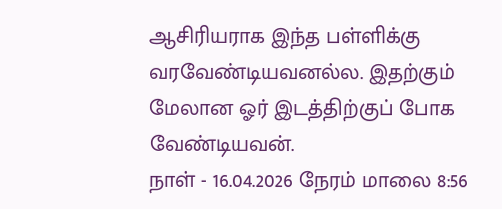ஆசிரியராக இந்த பள்ளிக்கு வரவேண்டியவனல்ல. இதற்கும் மேலான ஓர் இடத்திற்குப் போக வேண்டியவன்.
நாள் - 16.04.2026 நேரம் மாலை 8:56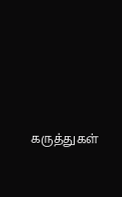கருத்துகள்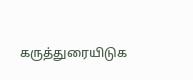கருத்துரையிடுக